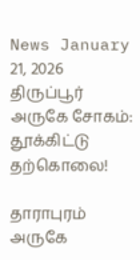News January 21, 2026
திருப்பூர் அருகே சோகம்: தூக்கிட்டு தற்கொலை!

தாராபுரம் அருகே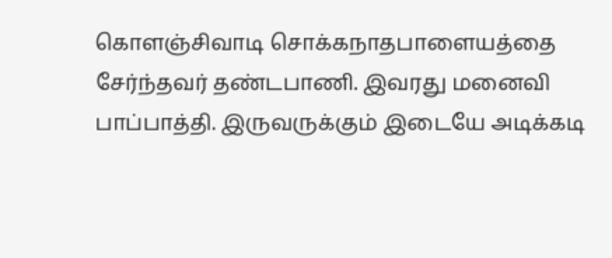கொளஞ்சிவாடி சொக்கநாதபாளையத்தை சேர்ந்தவர் தண்டபாணி. இவரது மனைவி பாப்பாத்தி. இருவருக்கும் இடையே அடிக்கடி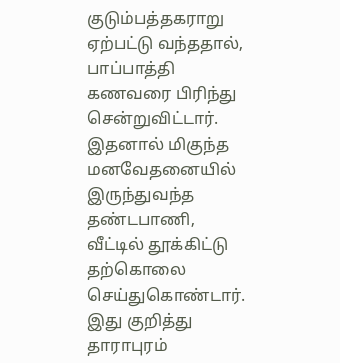குடும்பத்தகராறு ஏற்பட்டு வந்ததால், பாப்பாத்தி கணவரை பிரிந்து சென்றுவிட்டார். இதனால் மிகுந்த மனவேதனையில் இருந்துவந்த தண்டபாணி, வீட்டில் தூக்கிட்டு தற்கொலை செய்துகொண்டார். இது குறித்து தாராபுரம்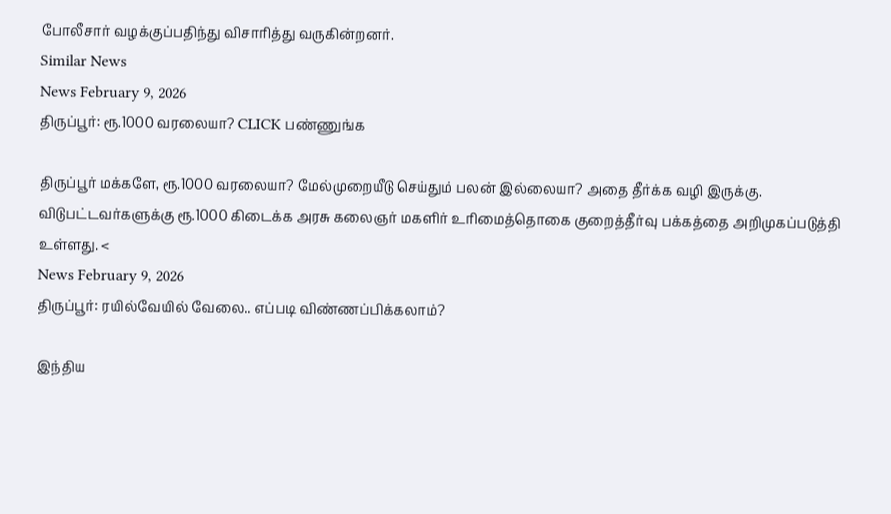போலீசார் வழக்குப்பதிந்து விசாரித்து வருகின்றனர்.
Similar News
News February 9, 2026
திருப்பூர்: ரூ.1000 வரலையா? CLICK பண்ணுங்க

திருப்பூர் மக்களே, ரூ.1000 வரலையா? மேல்முறையீடு செய்தும் பலன் இல்லையா? அதை தீர்க்க வழி இருக்கு. விடுபட்டவர்களுக்கு ரூ.1000 கிடைக்க அரசு கலைஞர் மகளிர் உரிமைத்தொகை குறைத்தீர்வு பக்கத்தை அறிமுகப்படுத்தி உள்ளது. <
News February 9, 2026
திருப்பூர்: ரயில்வேயில் வேலை.. எப்படி விண்ணப்பிக்கலாம்?

இந்திய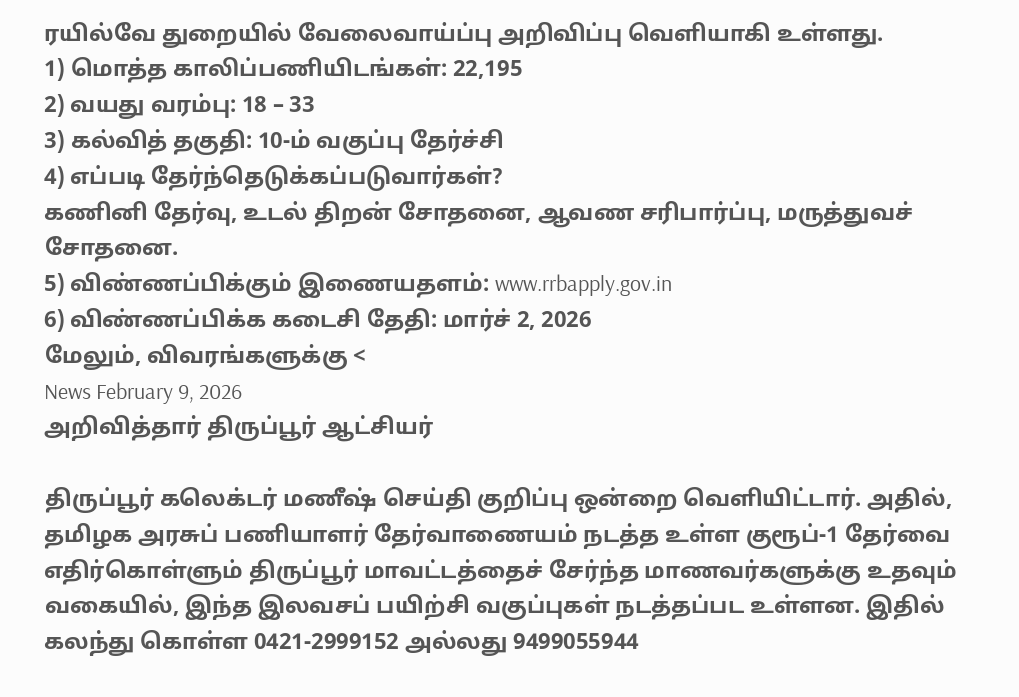ரயில்வே துறையில் வேலைவாய்ப்பு அறிவிப்பு வெளியாகி உள்ளது.
1) மொத்த காலிப்பணியிடங்கள்: 22,195
2) வயது வரம்பு: 18 – 33
3) கல்வித் தகுதி: 10-ம் வகுப்பு தேர்ச்சி
4) எப்படி தேர்ந்தெடுக்கப்படுவார்கள்?
கணினி தேர்வு, உடல் திறன் சோதனை, ஆவண சரிபார்ப்பு, மருத்துவச் சோதனை.
5) விண்ணப்பிக்கும் இணையதளம்: www.rrbapply.gov.in
6) விண்ணப்பிக்க கடைசி தேதி: மார்ச் 2, 2026
மேலும், விவரங்களுக்கு <
News February 9, 2026
அறிவித்தார் திருப்பூர் ஆட்சியர்

திருப்பூர் கலெக்டர் மணீஷ் செய்தி குறிப்பு ஒன்றை வெளியிட்டார். அதில், தமிழக அரசுப் பணியாளர் தேர்வாணையம் நடத்த உள்ள குரூப்-1 தேர்வை எதிர்கொள்ளும் திருப்பூர் மாவட்டத்தைச் சேர்ந்த மாணவர்களுக்கு உதவும் வகையில், இந்த இலவசப் பயிற்சி வகுப்புகள் நடத்தப்பட உள்ளன. இதில் கலந்து கொள்ள 0421-2999152 அல்லது 9499055944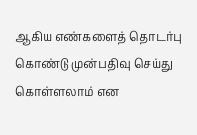ஆகிய எண்களைத் தொடர்பு கொண்டு முன்பதிவு செய்து கொள்ளலாம் என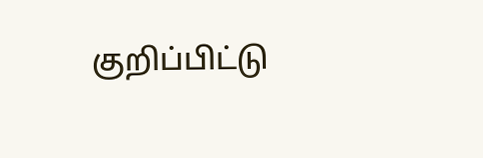குறிப்பிட்டு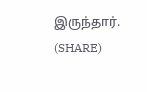இருந்தார். (SHARE)